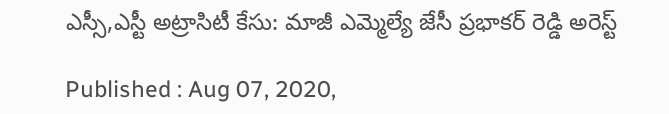ఎస్సీ,ఎస్టీ అట్రాసిటీ కేసు: మాజీ ఎమ్మెల్యే జేసీ ప్రభాకర్ రెడ్డి అరెస్ట్

Published : Aug 07, 2020,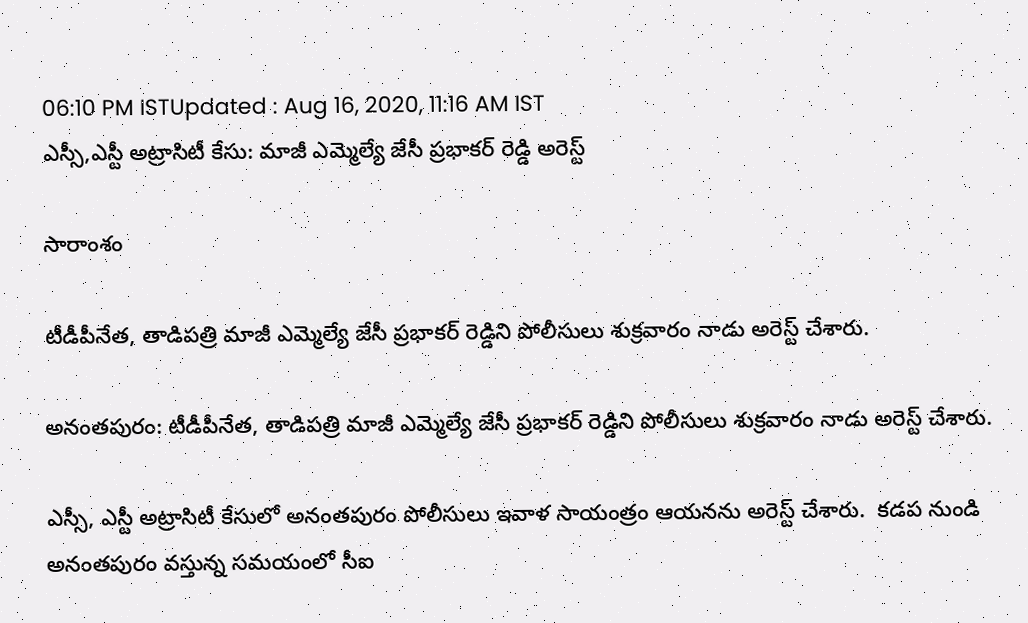06:10 PM ISTUpdated : Aug 16, 2020, 11:16 AM IST
ఎస్సీ,ఎస్టీ అట్రాసిటీ కేసు: మాజీ ఎమ్మెల్యే జేసీ ప్రభాకర్ రెడ్డి అరెస్ట్

సారాంశం

టీడీపీనేత, తాడిపత్రి మాజీ ఎమ్మెల్యే జేసీ ప్రభాకర్ రెడ్డిని పోలీసులు శుక్రవారం నాడు అరెస్ట్ చేశారు.

అనంతపురం: టీడీపీనేత, తాడిపత్రి మాజీ ఎమ్మెల్యే జేసీ ప్రభాకర్ రెడ్డిని పోలీసులు శుక్రవారం నాడు అరెస్ట్ చేశారు.

ఎస్సీ, ఎస్టీ అట్రాసిటీ కేసులో అనంతపురం పోలీసులు ఇవాళ సాయంత్రం ఆయనను అరెస్ట్ చేశారు.  కడప నుండి అనంతపురం వస్తున్న సమయంలో సీఐ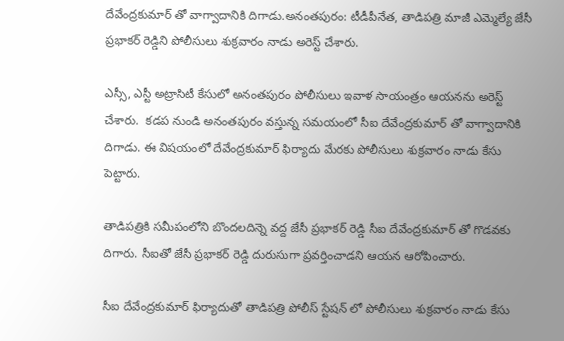దేవేంద్రకుమార్ తో వాగ్వాదానికి దిగాడు.అనంతపురం: టీడీపీనేత, తాడిపత్రి మాజీ ఎమ్మెల్యే జేసీ ప్రభాకర్ రెడ్డిని పోలీసులు శుక్రవారం నాడు అరెస్ట్ చేశారు.

ఎస్సీ, ఎస్టీ అట్రాసిటీ కేసులో అనంతపురం పోలీసులు ఇవాళ సాయంత్రం ఆయనను అరెస్ట్ చేశారు.  కడప నుండి అనంతపురం వస్తున్న సమయంలో సీఐ దేవేంద్రకుమార్ తో వాగ్వాదానికి దిగాడు. ఈ విషయంలో దేవేంద్రకుమార్ ఫిర్యాదు మేరకు పోలీసులు శుక్రవారం నాడు కేసు పెట్టారు.

తాడిపత్రికి సమీపంలోని బొందలదిన్నె వద్ద జేసీ ప్రభాకర్ రెడ్డి సీఐ దేవేంద్రకుమార్ తో గొడవకు దిగారు. సీఐతో జేసీ ప్రభాకర్ రెడ్డి దురుసుగా ప్రవర్తించాడని ఆయన ఆరోపించారు.

సీఐ దేవేంద్రకుమార్ ఫిర్యాదుతో తాడిపత్రి పోలీస్ స్టేషన్ లో పోలీసులు శుక్రవారం నాడు కేసు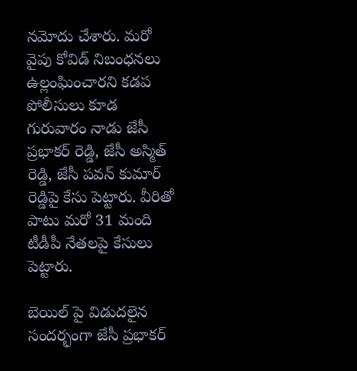నమోదు చేశారు. మరో వైపు కోవిడ్ నిబంధనలు ఉల్లంఘించారని కడప  పోలీసులు కూడ గురువారం నాడు జేసీ ప్రభాకర్ రెడ్డి, జేసీ అస్మిత్ రెడ్డి, జేసీ పవన్ కుమార్ రెడ్డిపై కేసు పెట్టారు. వీరితో పాటు మరో 31 మంది టీడీపీ నేతలపై కేసులు పెట్టారు.

బెయిల్ పై విడుదలైన సందర్భంగా జేసీ ప్రభాకర్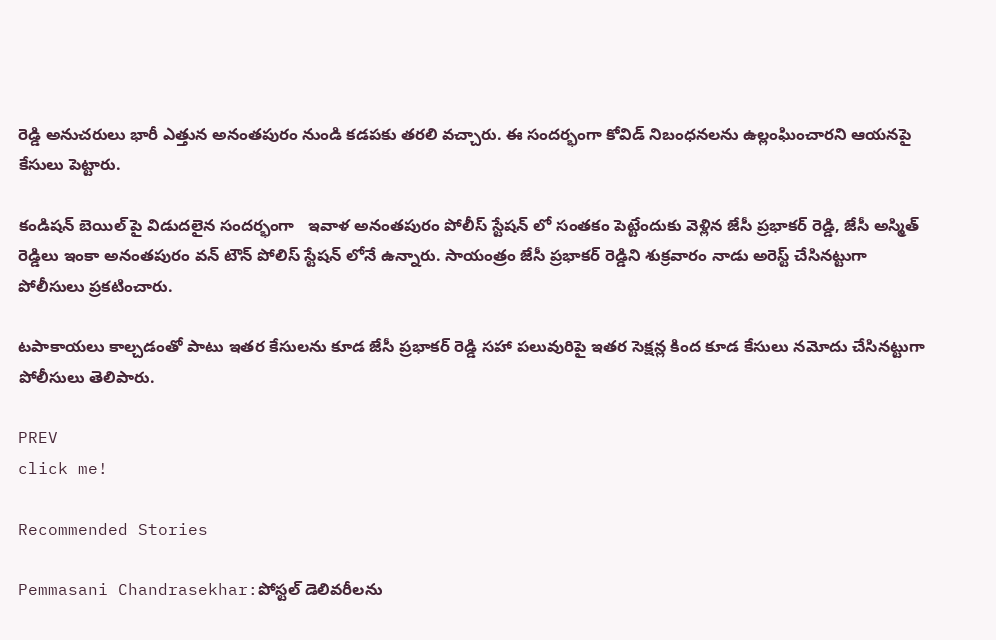రెడ్డి అనుచరులు భారీ ఎత్తున అనంతపురం నుండి కడపకు తరలి వచ్చారు. ఈ సందర్భంగా కోవిడ్ నిబంధనలను ఉల్లంఘించారని ఆయనపై కేసులు పెట్టారు.

కండిషన్ బెయిల్ పై విడుదలైన సందర్భంగా   ఇవాళ అనంతపురం పోలీస్ స్టేషన్ లో సంతకం పెట్టేందుకు వెళ్లిన జేసీ ప్రభాకర్ రెడ్డి, జేసీ అస్మిత్ రెడ్డిలు ఇంకా అనంతపురం వన్ టౌన్ పోలిస్ స్టేషన్ లోనే ఉన్నారు. సాయంత్రం జేసీ ప్రభాకర్ రెడ్డిని శుక్రవారం నాడు అరెస్ట్ చేసినట్టుగా పోలీసులు ప్రకటించారు.

టపాకాయలు కాల్చడంతో పాటు ఇతర కేసులను కూడ జేసీ ప్రభాకర్ రెడ్డి సహా పలువురిపై ఇతర సెక్షన్ల కింద కూడ కేసులు నమోదు చేసినట్టుగా పోలీసులు తెలిపారు.

PREV
click me!

Recommended Stories

Pemmasani Chandrasekhar:పోస్టల్ డెలివరీలను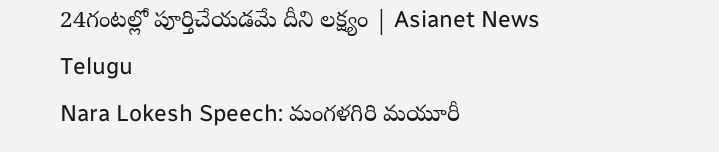24గంటల్లో పూర్తిచేయడమే దీని లక్ష్యం | Asianet News Telugu
Nara Lokesh Speech: మంగళగిరి మయూరీ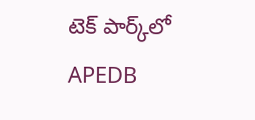టెక్ పార్క్‌లో APEDB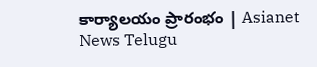కార్యాలయం ప్రారంభం | Asianet News Telugu